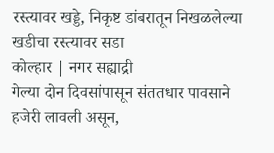रस्त्यावर खड्डे, निकृष्ट डांबरातून निखळलेल्या खडीचा रस्त्यावर सडा
कोल्हार | नगर सह्याद्री
गेल्या दोन दिवसांपासून संततधार पावसाने हजेरी लावली असून,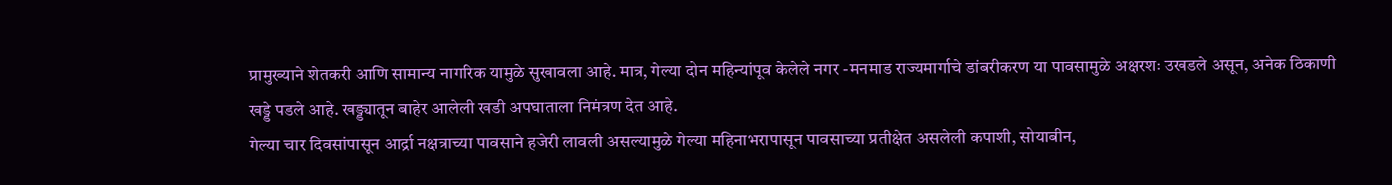प्रामुख्याने शेतकरी आणि सामान्य नागरिक यामुळे सुखावला आहे. मात्र, गेल्या दोन महिन्यांपूव केलेले नगर -मनमाड राज्यमार्गाचे डांबरीकरण या पावसामुळे अक्षरशः उखडले असून, अनेक ठिकाणी खड्डे पडले आहे. खड्ड्यातून बाहेर आलेली खडी अपघाताला निमंत्रण देत आहे.
गेल्या चार दिवसांपासून आर्द्रा नक्षत्राच्या पावसाने हजेरी लावली असल्यामुळे गेल्या महिनाभरापासून पावसाच्या प्रतीक्षेत असलेली कपाशी, सोयाबीन,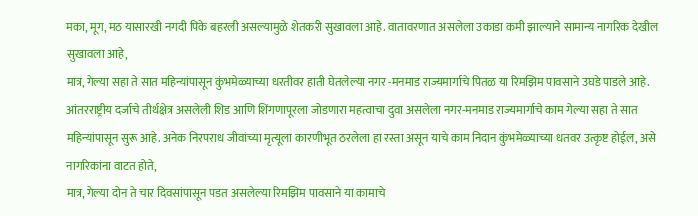मका, मूग, मठ यासारखी नगदी पिके बहरली असल्यामुळे शेतकरी सुखावला आहे. वातावरणात असलेला उकाडा कमी झाल्याने सामान्य नागरिक देखील सुखावला आहे,
मात्र, गेल्या सहा ते सात महिन्यांपासून कुंभमेळ्याच्या धरतीवर हाती घेतलेल्या नगर -मनमाड राज्यमार्गाचे पितळ या रिमझिम पावसाने उघडे पाडले आहे. आंतरराष्ट्रीय दर्जाचे तीर्थक्षेत्र असलेली शिड आणि शिंगणापूरला जोडणारा महत्वाचा दुवा असलेला नगर-मनमाड राज्यमार्गाचे काम गेल्या सहा ते सात महिन्यांपासून सुरू आहे. अनेक निरपराध जीवांच्या मृत्यूला कारणीभूत ठरलेला हा रस्ता असून याचे काम निदान कुंभमेळ्याच्या धतवर उत्कृष्ट होईल, असे नागरिकांना वाटत होते,
मात्र, गेल्या दोन ते चार दिवसांपासून पडत असलेल्या रिमझिम पावसाने या कामाचे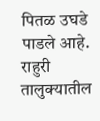पितळ उघडे पाडले आहे. राहुरी तालुक्यातील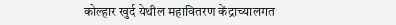कोल्हार खुर्द येथील महावितरण केंद्राच्यालगत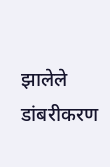झालेले डांबरीकरण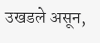उखडले असून,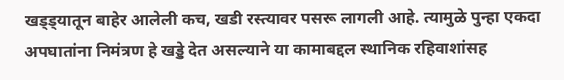खड्ड्यातून बाहेर आलेली कच, खडी रस्त्यावर पसरू लागली आहे. त्यामुळे पुन्हा एकदा अपघातांना निमंत्रण हे खड्डे देत असल्याने या कामाबद्दल स्थानिक रहिवाशांसह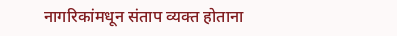नागरिकांमधून संताप व्यक्त होताना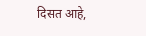दिसत आहे,